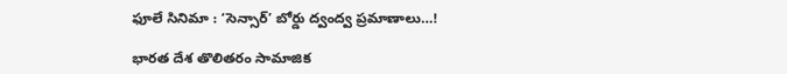ఫూలే సినిమా : ‘సెన్సార్‌’ బోర్డు ద్వంద్వ ప్రమాణాలు…!

భారత దేశ తొలితరం సామాజిక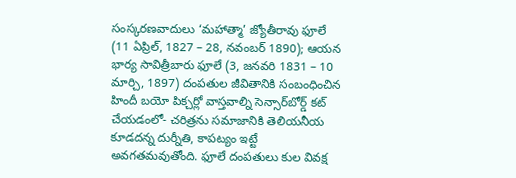సంస్కరణవాదులు ‘మహాత్మా’ జ్యోతీరావు ఫూలే (11 ఏప్రిల్‌, 1827 – 28, నవంబర్‌ 1890); ఆయన భార్య సావిత్రీబారు ఫూలే (3, జనవరి 1831 – 10 మార్చి, 1897) దంపతుల జీవితానికి సంబంధించిన హిందీ బయో పిక్చర్లో వాస్తవాల్ని సెన్సార్‌బోర్డ్‌ కట్‌ చేయడంలో- చరిత్రను సమాజానికి తెలియనీయ కూడదన్న దుర్నీతి, కాపట్యం ఇట్టే అవగతమవుతోంది. ఫూలే దంపతులు కుల వివక్ష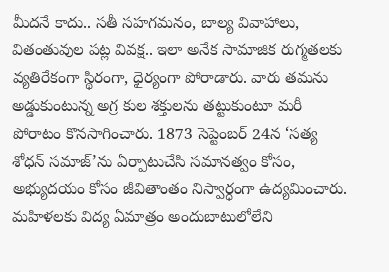మీదనే కాదు.. సతీ సహగమనం, బాల్య వివాహాలు, వితంతువుల పట్ల వివక్ష.. ఇలా అనేక సామాజిక రుగ్మతలకు వ్యతిరేకంగా స్థిరంగా, ధైర్యంగా పోరాడారు. వారు తమను అడ్డుకుంటున్న అగ్ర కుల శక్తులను తట్టుకుంటూ మరీ పోరాటం కొనసాగించారు. 1873 సెప్టెంబర్‌ 24న ‘సత్య శోధన్‌ సమాజ్‌’ను ఏర్పాటుచేసి సమానత్వం కోసం, అభ్యుదయం కోసం జీవితాంతం నిస్వార్ధంగా ఉద్యమించారు. మహిళలకు విద్య ఏమాత్రం అందుబాటులోలేని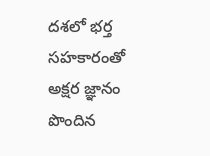దశలో భర్త సహకారంతో అక్షర జ్ఞానం పొందిన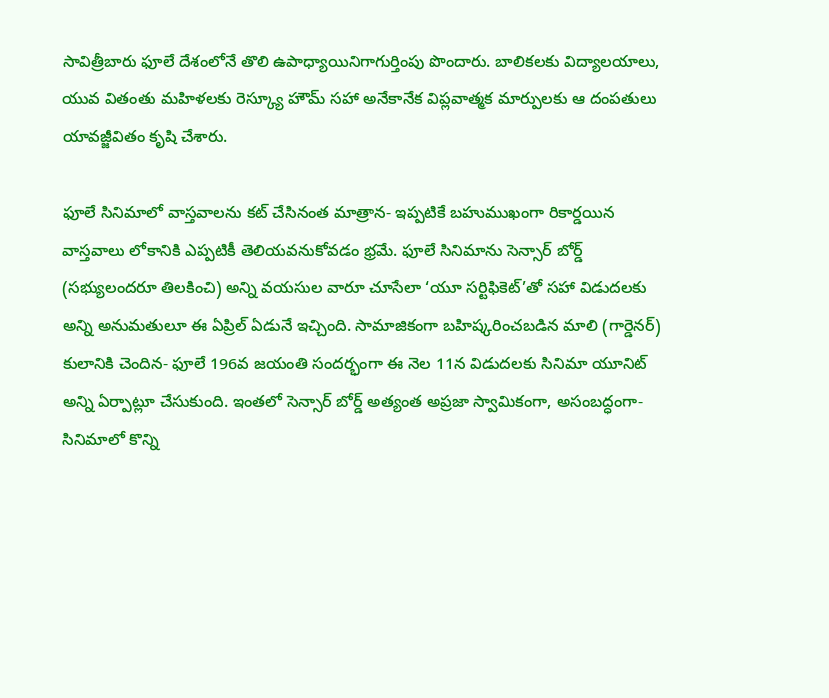సావిత్రీబారు ఫూలే దేశంలోనే తొలి ఉపాధ్యాయినిగాగుర్తింపు పొందారు. బాలికలకు విద్యాలయాలు, యువ వితంతు మహిళలకు రెస్క్యూ హౌమ్‌ సహా అనేకానేక విప్లవాత్మక మార్పులకు ఆ దంపతులు యావజ్జీవితం కృషి చేశారు.

ఫూలే సినిమాలో వాస్తవాలను కట్‌ చేసినంత మాత్రాన- ఇప్పటికే బహుముఖంగా రికార్డయిన వాస్తవాలు లోకానికి ఎప్పటికీ తెలియవనుకోవడం భ్రమే. ఫూలే సినిమాను సెన్సార్‌ బోర్డ్‌ (సభ్యులందరూ తిలకించి) అన్ని వయసుల వారూ చూసేలా ‘యూ సర్టిఫికెట్‌’తో సహా విడుదలకు అన్ని అనుమతులూ ఈ ఏప్రిల్‌ ఏడునే ఇచ్చింది. సామాజికంగా బహిష్కరించబడిన మాలి (గార్డెనర్‌) కులానికి చెందిన- ఫూలే 196వ జయంతి సందర్భంగా ఈ నెల 11న విడుదలకు సినిమా యూనిట్‌ అన్ని ఏర్పాట్లూ చేసుకుంది. ఇంతలో సెన్సార్‌ బోర్డ్‌ అత్యంత అప్రజా స్వామికంగా, అసంబద్ధంగా- సినిమాలో కొన్ని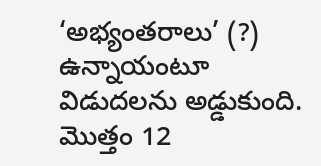‘అభ్యంతరాలు’ (?) ఉన్నాయంటూ విడుదలను అడ్డుకుంది. మొత్తం 12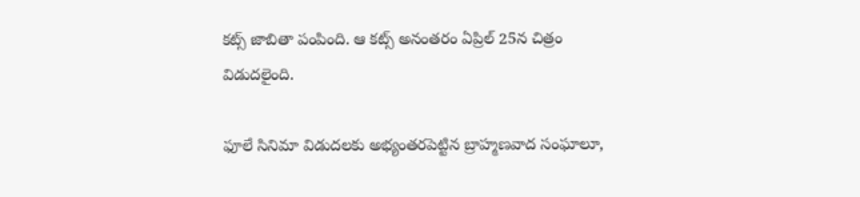కట్స్‌ జాబితా పంపింది. ఆ కట్స్‌ అనంతరం ఏప్రిల్‌ 25న చిత్రం విడుదలైంది.

ఫూలే సినిమా విడుదలకు అభ్యంతరపెట్టిన బ్రాహ్మణవాద సంఘాలూ,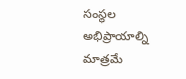సంస్థల అభిప్రాయాల్ని మాత్రమే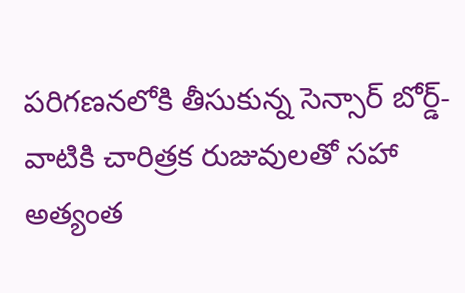పరిగణనలోకి తీసుకున్న సెన్సార్‌ బోర్డ్‌- వాటికి చారిత్రక రుజువులతో సహా అత్యంత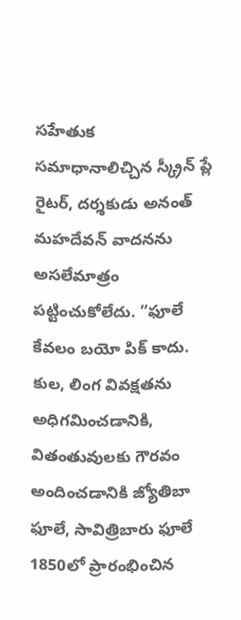సహేతుక సమాధానాలిచ్చిన స్క్రీన్‌ ప్లే రైటర్‌, దర్శకుడు అనంత్‌ మహదేవన్‌ వాదనను అసలేమాత్రం పట్టించుకోలేదు. ”ఫూలే కేవలం బయో పిక్‌ కాదు. కుల, లింగ వివక్షతను అధిగమించడానికి, వితంతువులకు గౌరవం అందించడానికి జ్యోతిబా ఫూలే, సావిత్రిబారు ఫూలే 1850లో ప్రారంభించిన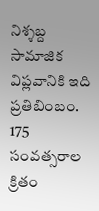నిశ్శబ్ద సామాజిక విప్లవానికి ఇది ప్రతిబింబం. 175 సంవత్సరాల క్రితం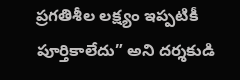ప్రగతిశీల లక్ష్యం ఇప్పటికీ పూర్తికాలేదు” అని దర్శకుడి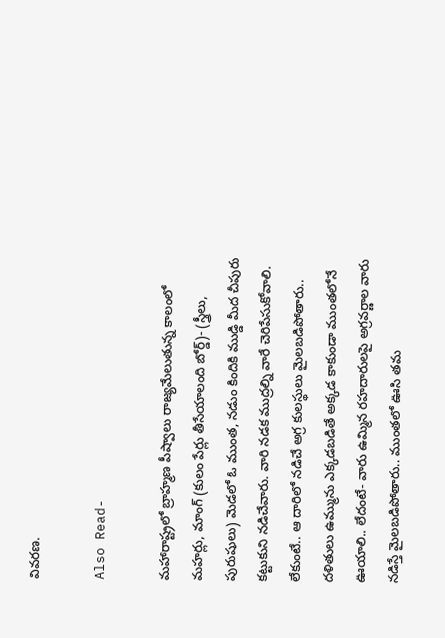వివరణ.

Also Read-

మహారాష్ట్రలో బ్రాహ్మణ పీష్వాలు రాజ్యమేలుతున్న కాలంలో మహర్లు, మాంగ్‌ (కులం పేర్లు తీసేయాలంది బోర్డ్‌)- (స్త్రీలు, పురుషులు) మెడలో ఓ ముంత, నడుం కిందికి ముడ్డి మీద చీపురు కట్టుకుని నడిచేవారు. వారి నడక ముద్రల్ని వారే చెరిపేసుకోవాలి. లేకుంటే.. ఆ దారిలో నడిచే అగ్ర కులస్థులు మైలబడిపోతారు.. దళితులు ఉమ్మును ఎక్కడబడితే అక్కడ కాకుండా ముంతలోనే ఊయాలి.. లేదంటే- వారు ఉమ్మిన రహదారులపై అగ్రవర్ణాల వారు నడిస్తే మైలబడిపోతారు.. ముంతలో ఊసి తమ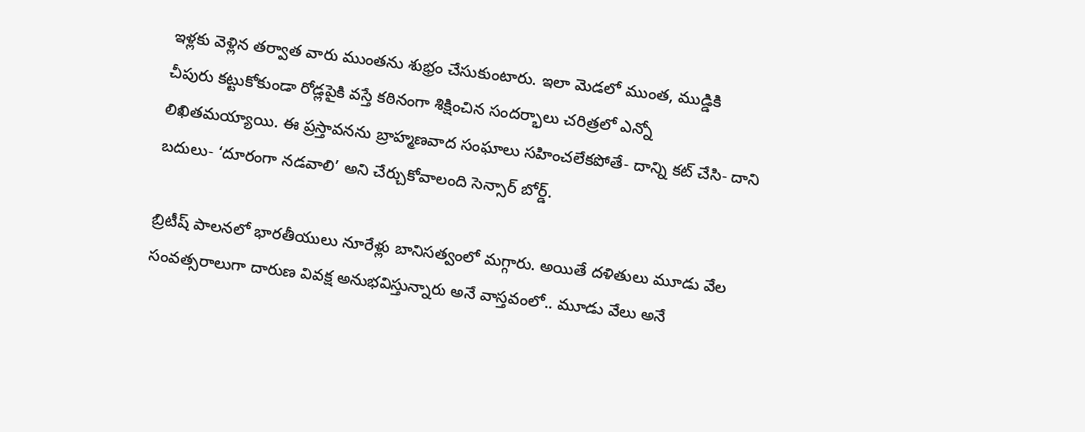ఇళ్లకు వెళ్లిన తర్వాత వారు ముంతను శుభ్రం చేసుకుంటారు. ఇలా మెడలో ముంత, ముడ్డికి చీపురు కట్టుకోకుండా రోడ్లపైకి వస్తే కఠినంగా శిక్షించిన సందర్భాలు చరిత్రలో ఎన్నో లిఖితమయ్యాయి. ఈ ప్రస్తావనను బ్రాహ్మణవాద సంఘాలు సహించలేకపోతే- దాన్ని కట్‌ చేసి- దాని బదులు- ‘దూరంగా నడవాలి’ అని చేర్చుకోవాలంది సెన్సార్‌ బోర్డ్‌.

బ్రిటీష్‌ పాలనలో భారతీయులు నూరేళ్లు బానిసత్వంలో మగ్గారు. అయితే దళితులు మూడు వేల సంవత్సరాలుగా దారుణ వివక్ష అనుభవిస్తున్నారు అనే వాస్తవంలో.. మూడు వేలు అనే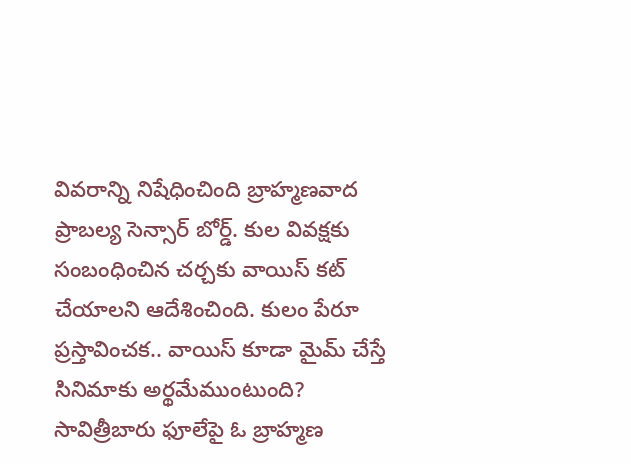వివరాన్ని నిషేధించింది బ్రాహ్మణవాద ప్రాబల్య సెన్సార్‌ బోర్డ్‌. కుల వివక్షకు సంబంధించిన చర్చకు వాయిస్‌ కట్‌ చేయాలని ఆదేశించింది. కులం పేరూ ప్రస్తావించక.. వాయిస్‌ కూడా మైమ్‌ చేస్తే సినిమాకు అర్థమేముంటుంది? సావిత్రీబారు ఫూలేపై ఓ బ్రాహ్మణ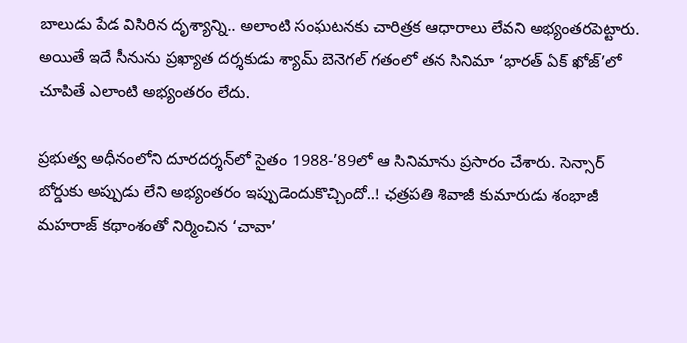బాలుడు పేడ విసిరిన దృశ్యాన్ని.. అలాంటి సంఘటనకు చారిత్రక ఆధారాలు లేవని అభ్యంతరపెట్టారు. అయితే ఇదే సీనును ప్రఖ్యాత దర్శకుడు శ్యామ్‌ బెనెగల్‌ గతంలో తన సినిమా ‘భారత్‌ ఏక్‌ ఖోజ్‌’లో చూపితే ఎలాంటి అభ్యంతరం లేదు.

ప్రభుత్వ అధీనంలోని దూరదర్శన్‌లో సైతం 1988-’89లో ఆ సినిమాను ప్రసారం చేశారు. సెన్సార్‌ బోర్డుకు అప్పుడు లేని అభ్యంతరం ఇప్పుడెందుకొచ్చిందో..! ఛత్రపతి శివాజీ కుమారుడు శంభాజీ మహరాజ్‌ కథాంశంతో నిర్మించిన ‘చావా’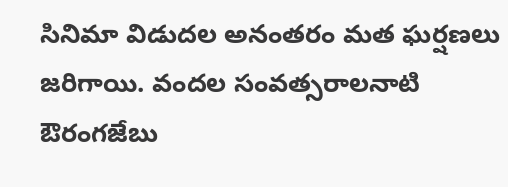సినిమా విడుదల అనంతరం మత ఘర్షణలు జరిగాయి. వందల సంవత్సరాలనాటి ఔరంగజేబు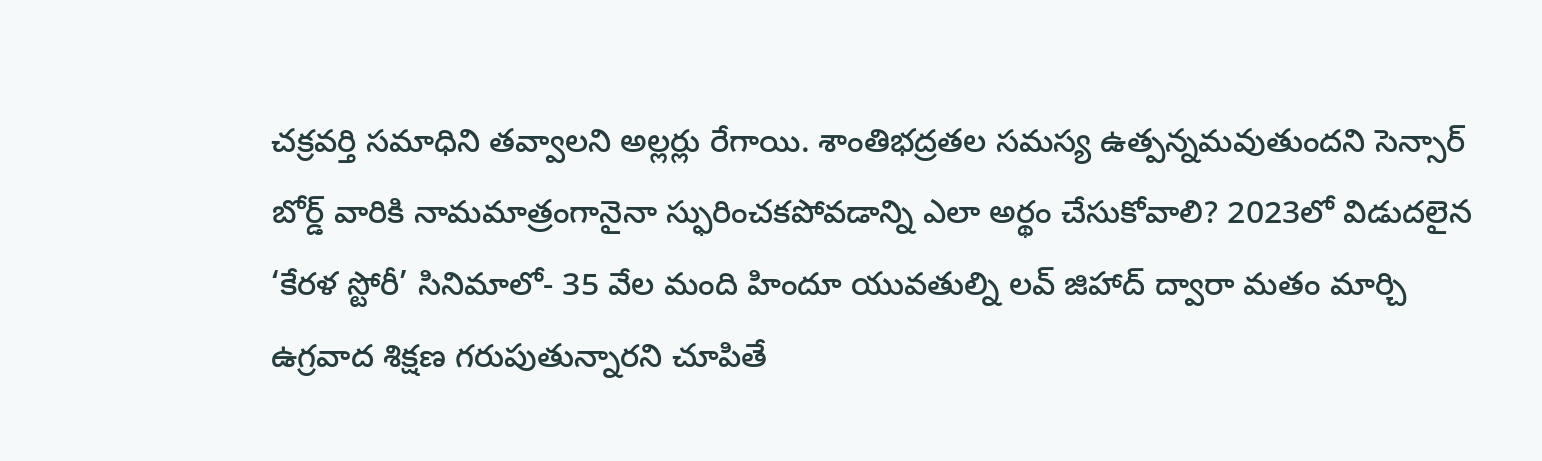చక్రవర్తి సమాధిని తవ్వాలని అల్లర్లు రేగాయి. శాంతిభద్రతల సమస్య ఉత్పన్నమవుతుందని సెన్సార్‌ బోర్డ్‌ వారికి నామమాత్రంగానైనా స్ఫురించకపోవడాన్ని ఎలా అర్థం చేసుకోవాలి? 2023లో విడుదలైన ‘కేరళ స్టోరీ’ సినిమాలో- 35 వేల మంది హిందూ యువతుల్ని లవ్‌ జిహాద్‌ ద్వారా మతం మార్చి ఉగ్రవాద శిక్షణ గరుపుతున్నారని చూపితే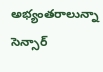అభ్యంతరాలున్నా సెన్సార్‌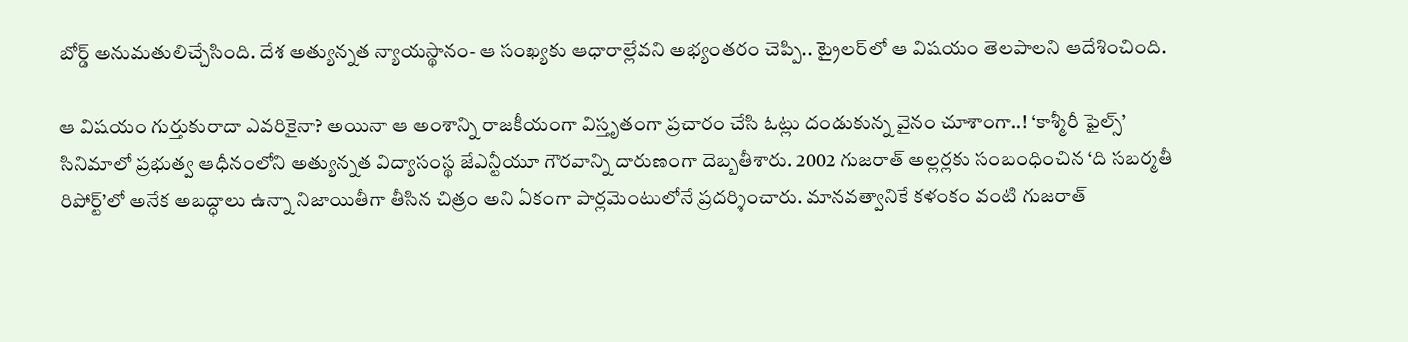బోర్డ్‌ అనుమతులిచ్చేసింది. దేశ అత్యున్నత న్యాయస్థానం- ఆ సంఖ్యకు ఆధారాల్లేవని అభ్యంతరం చెప్పి.. ట్రైలర్‌లో ఆ విషయం తెలపాలని ఆదేశించింది.

ఆ విషయం గుర్తుకురాదా ఎవరికైనా? అయినా ఆ అంశాన్ని రాజకీయంగా విస్తృతంగా ప్రచారం చేసి ఓట్లు దండుకున్న వైనం చూశాంగా..! ‘కాశ్మీరీ ఫైల్స్‌’ సినిమాలో ప్రభుత్వ ఆధీనంలోని అత్యున్నత విద్యాసంస్థ జేఎన్టీయూ గౌరవాన్ని దారుణంగా దెబ్బతీశారు. 2002 గుజరాత్‌ అల్లర్లకు సంబంధించిన ‘ది సబర్మతీ రిపోర్ట్‌’లో అనేక అబద్ధాలు ఉన్నా నిజాయితీగా తీసిన చిత్రం అని ఏకంగా పార్లమెంటులోనే ప్రదర్శించారు. మానవత్వానికే కళంకం వంటి గుజరాత్‌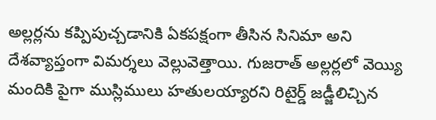అల్లర్లను కప్పిపుచ్చడానికి ఏకపక్షంగా తీసిన సినిమా అని దేశవ్యాప్తంగా విమర్శలు వెల్లువెత్తాయి. గుజరాత్‌ అల్లర్లలో వెయ్యి మందికి పైగా ముస్లిములు హతులయ్యారని రిటైర్డ్‌ జడ్జీలిచ్చిన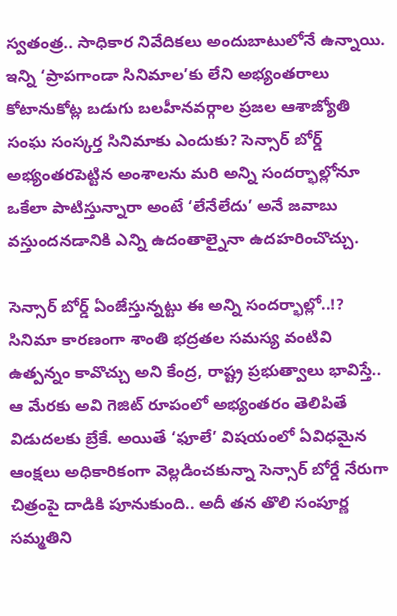స్వతంత్ర.. సాధికార నివేదికలు అందుబాటులోనే ఉన్నాయి. ఇన్ని ‘ప్రాపగాండా సినిమాల’కు లేని అభ్యంతరాలు కోటానుకోట్ల బడుగు బలహీనవర్గాల ప్రజల ఆశాజ్యోతి సంఘ సంస్కర్త సినిమాకు ఎందుకు? సెన్సార్‌ బోర్డ్‌ అభ్యంతరపెట్టిన అంశాలను మరి అన్ని సందర్భాల్లోనూ ఒకేలా పాటిస్తున్నారా అంటే ‘లేనేలేదు’ అనే జవాబు వస్తుందనడానికి ఎన్ని ఉదంతాల్నైనా ఉదహరించొచ్చు.

సెన్సార్‌ బోర్డ్‌ ఏంజేస్తున్నట్టు ఈ అన్ని సందర్భాల్లో..!? సినిమా కారణంగా శాంతి భద్రతల సమస్య వంటివి ఉత్పన్నం కావొచ్చు అని కేంద్ర, రాష్ట్ర ప్రభుత్వాలు భావిస్తే.. ఆ మేరకు అవి గెజిట్‌ రూపంలో అభ్యంతరం తెలిపితే విడుదలకు బ్రేకే. అయితే ‘ఫూలే’ విషయంలో ఏవిధమైన ఆంక్షలు అధికారికంగా వెల్లడించకున్నా సెన్సార్‌ బోర్డే నేరుగా చిత్రంపై దాడికి పూనుకుంది.. అదీ తన తొలి సంపూర్ణ సమ్మతిని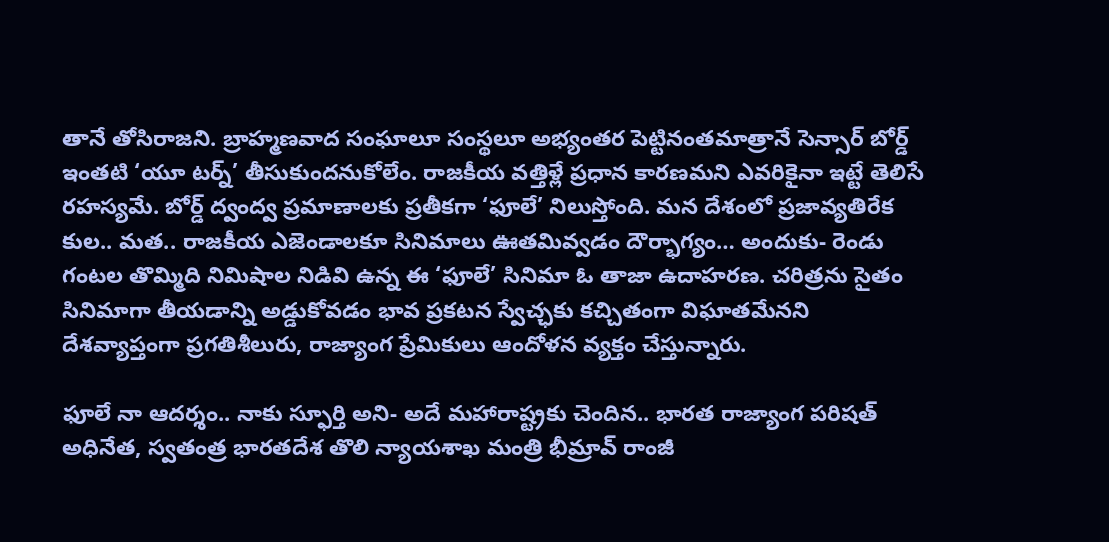తానే తోసిరాజని. బ్రాహ్మణవాద సంఘాలూ సంస్థలూ అభ్యంతర పెట్టినంతమాత్రానే సెన్సార్‌ బోర్డ్‌ ఇంతటి ‘యూ టర్న్‌’ తీసుకుందనుకోలేం. రాజకీయ వత్తిళ్లే ప్రధాన కారణమని ఎవరికైనా ఇట్టే తెలిసే రహస్యమే. బోర్డ్‌ ద్వంద్వ ప్రమాణాలకు ప్రతీకగా ‘ఫూలే’ నిలుస్తోంది. మన దేశంలో ప్రజావ్యతిరేక కుల.. మత.. రాజకీయ ఎజెండాలకూ సినిమాలు ఊతమివ్వడం దౌర్భాగ్యం… అందుకు- రెండు గంటల తొమ్మిది నిమిషాల నిడివి ఉన్న ఈ ‘ఫూలే’ సినిమా ఓ తాజా ఉదాహరణ. చరిత్రను సైతం సినిమాగా తీయడాన్ని అడ్డుకోవడం భావ ప్రకటన స్వేచ్ఛకు కచ్చితంగా విఘాతమేనని దేశవ్యాప్తంగా ప్రగతిశీలురు, రాజ్యాంగ ప్రేమికులు ఆందోళన వ్యక్తం చేస్తున్నారు.

ఫూలే నా ఆదర్శం.. నాకు స్ఫూర్తి అని- అదే మహారాష్ట్రకు చెందిన.. భారత రాజ్యాంగ పరిషత్‌ అధినేత, స్వతంత్ర భారతదేశ తొలి న్యాయశాఖ మంత్రి భీమ్రావ్‌ రాంజీ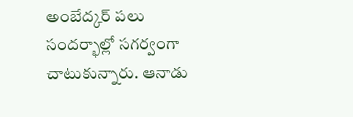అంబేద్కర్‌ పలు సందర్భాల్లో సగర్వంగా చాటుకున్నారు. ఆనాడు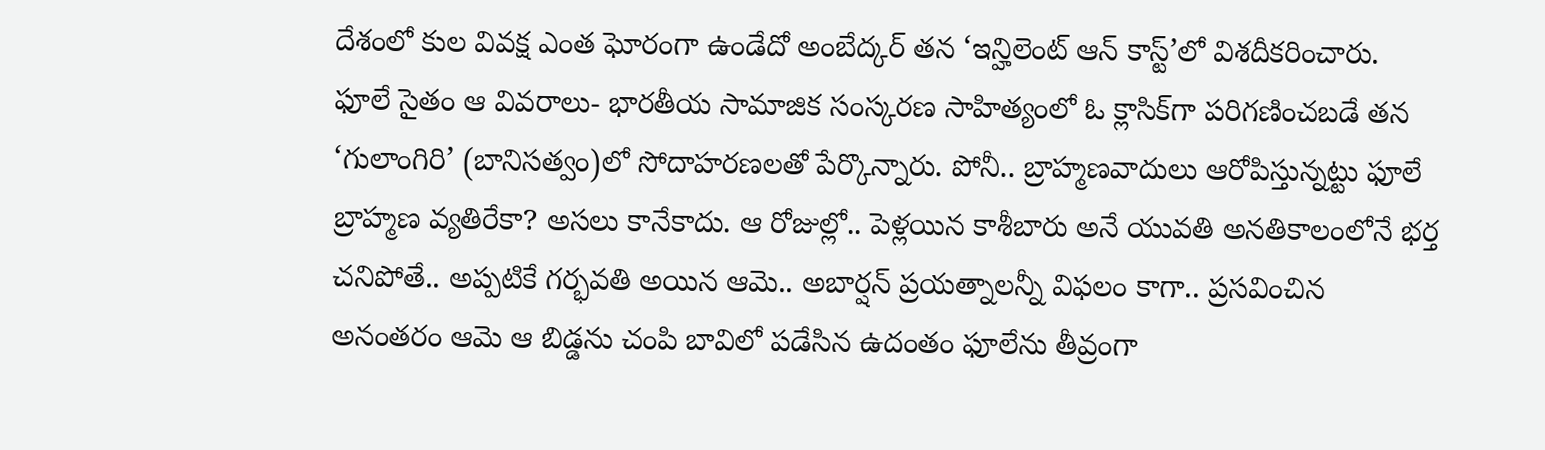దేశంలో కుల వివక్ష ఎంత ఘోరంగా ఉండేదో అంబేద్కర్‌ తన ‘ఇన్హిలెంట్‌ ఆన్‌ కాస్ట్‌’లో విశదీకరించారు. ఫూలే సైతం ఆ వివరాలు- భారతీయ సామాజిక సంస్కరణ సాహిత్యంలో ఓ క్లాసిక్‌గా పరిగణించబడే తన ‘గులాంగిరి’ (బానిసత్వం)లో సోదాహరణలతో పేర్కొన్నారు. పోనీ.. బ్రాహ్మణవాదులు ఆరోపిస్తున్నట్టు ఫూలే బ్రాహ్మణ వ్యతిరేకా? అసలు కానేకాదు. ఆ రోజుల్లో.. పెళ్లయిన కాశీబారు అనే యువతి అనతికాలంలోనే భర్త చనిపోతే.. అప్పటికే గర్భవతి అయిన ఆమె.. అబార్షన్‌ ప్రయత్నాలన్నీ విఫలం కాగా.. ప్రసవించిన అనంతరం ఆమె ఆ బిడ్డను చంపి బావిలో పడేసిన ఉదంతం ఫూలేను తీవ్రంగా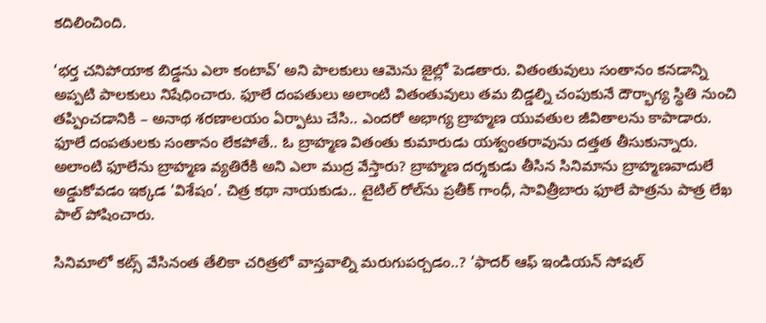కదిలించింది.

‘భర్త చనిపోయాక బిడ్డను ఎలా కంటావ్‌’ అని పాలకులు ఆమెను జైల్లో పెడతారు. వితంతువులు సంతానం కనడాన్ని అప్పటి పాలకులు నిషేధించారు. ఫూలే దంపతులు అలాంటి వితంతువులు తమ బిడ్డల్ని చంపుకునే దౌర్భాగ్య స్థితి నుంచి తప్పించడానికి – అనాథ శరణాలయం ఏర్పాటు చేసి.. ఎందరో అభాగ్య బ్రాహ్మణ యువతుల జీవితాలను కాపాడారు. ఫూలే దంపతులకు సంతానం లేకపోతే.. ఓ బ్రాహ్మణ వితంతు కుమారుడు యశ్వంతరావును దత్తత తీసుకున్నారు. అలాంటి ఫూలేను బ్రాహ్మణ వ్యతిరేకి అని ఎలా ముద్ర వేస్తారు? బ్రాహ్మణ దర్శకుడు తీసిన సినిమాను బ్రాహ్మణవాదులే అడ్డుకోవడం ఇక్కడ ‘విశేషం’. చిత్ర కథా నాయకుడు.. టైటిల్‌ రోల్‌ను ప్రతీక్‌ గాంధీ, సావిత్రీబారు ఫూలే పాత్రను పాత్ర లేఖ పాల్‌ పోషించారు.

సినిమాలో కట్స్‌ వేసినంత తేలికా చరిత్రలో వాస్తవాల్ని మరుగుపర్చడం..? ‘ఫాదర్‌ ఆఫ్‌ ఇండియన్‌ సోషల్‌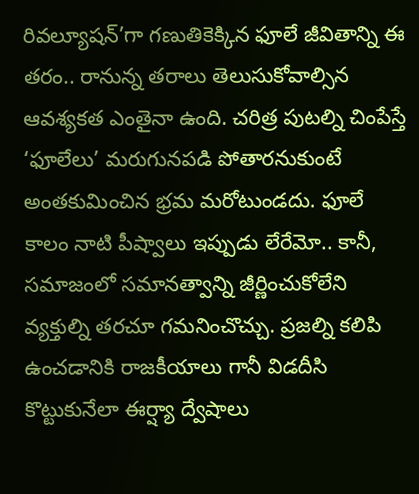రివల్యూషన్‌’గా గణుతికెక్కిన ఫూలే జీవితాన్ని ఈ తరం.. రానున్న తరాలు తెలుసుకోవాల్సిన ఆవశ్యకత ఎంతైనా ఉంది. చరిత్ర పుటల్ని చింపేస్తే ‘ఫూలేలు’ మరుగునపడి పోతారనుకుంటే అంతకుమించిన భ్రమ మరోటుండదు. ఫూలే కాలం నాటి పీష్వాలు ఇప్పుడు లేరేమో.. కానీ, సమాజంలో సమానత్వాన్ని జీర్ణించుకోలేని వ్యక్తుల్ని తరచూ గమనించొచ్చు. ప్రజల్ని కలిపి ఉంచడానికి రాజకీయాలు గానీ విడదీసి కొట్టుకునేలా ఈర్ష్యా ద్వేషాలు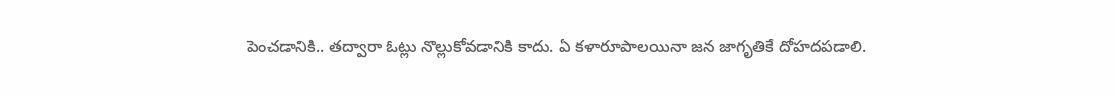పెంచడానికి.. తద్వారా ఓట్లు నొల్లుకోవడానికి కాదు. ఏ కళారూపాలయినా జన జాగృతికే దోహదపడాలి.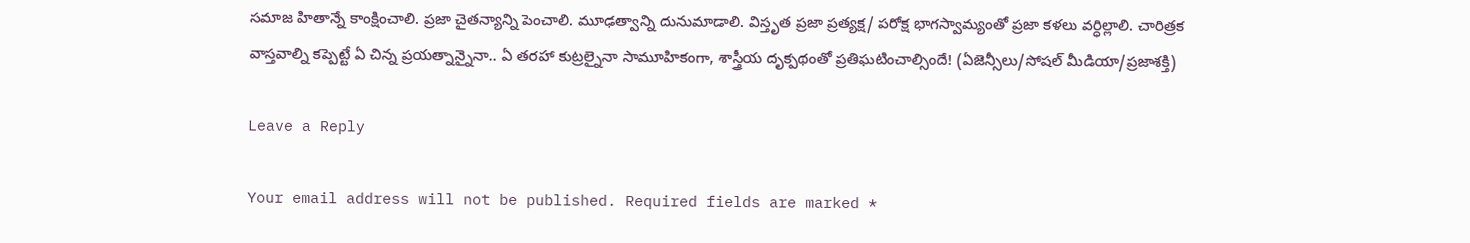సమాజ హితాన్నే కాంక్షించాలి. ప్రజా చైతన్యాన్ని పెంచాలి. మూఢత్వాన్ని దునుమాడాలి. విస్తృత ప్రజా ప్రత్యక్ష/ పరోక్ష భాగస్వామ్యంతో ప్రజా కళలు వర్ధిల్లాలి. చారిత్రక వాస్తవాల్ని కప్పెట్టే ఏ చిన్న ప్రయత్నాన్నైనా.. ఏ తరహా కుట్రల్నైనా సామూహికంగా, శాస్త్రీయ దృక్పథంతో ప్రతిఘటించాల్సిందే! (ఏజెన్సీలు/సోషల్ మీడియా/ప్రజాశక్తి)

Leave a Reply

Your email address will not be published. Required fields are marked *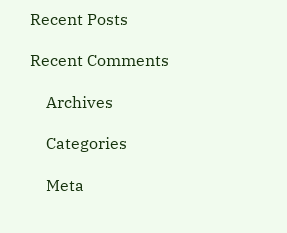Recent Posts

Recent Comments

    Archives

    Categories

    Meta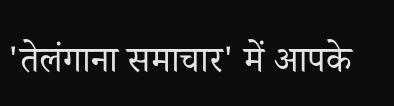'तेलंगाना समाचार' में आपके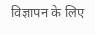विज्ञापन के लिए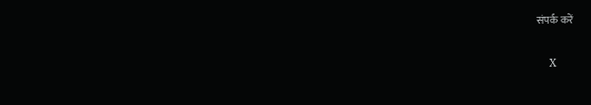संपर्क करें

    X